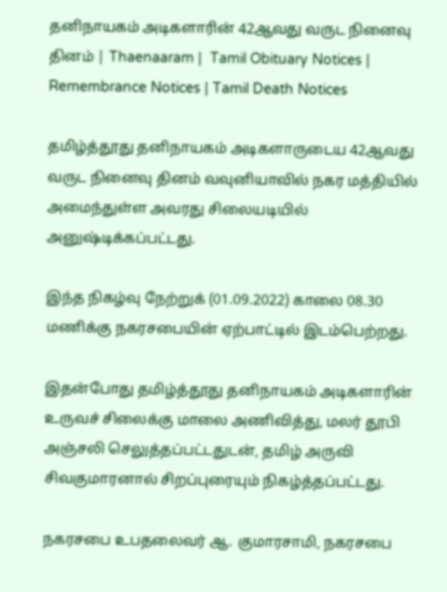தனிநாயகம் அடிகளாரின் 42ஆவது வருட நினைவு தினம் | Thaenaaram |  Tamil Obituary Notices | Remembrance Notices | Tamil Death Notices

தமிழ்த்தூது தனிநாயகம் அடிகளாருடைய 42ஆவது வருட நினைவு தினம் வவுனியாவில் நகர மத்தியில் அமைந்துள்ள அவரது சிலையடியில் அனுஷ்டிக்கப்பட்டது.

இந்த நிகழ்வு நேற்றுக் (01.09.2022) காலை 08.30 மணிக்கு நகரசபையின் ஏற்பாட்டில் இடம்பெற்றது.

இதன்போது தமிழ்த்தூது தனிநாயகம் அடிகளாரின் உருவச் சிலைக்கு மாலை அணிவித்து, மலர் தூபி அஞ்சலி செலுத்தப்பட்டதுடன், தமிழ் அருவி சிவகுமாரனால் சிறப்புரையும் நிகழ்த்தப்பட்டது.

நகரசபை உபதலைவர் ஆ. குமாரசாமி, நகரசபை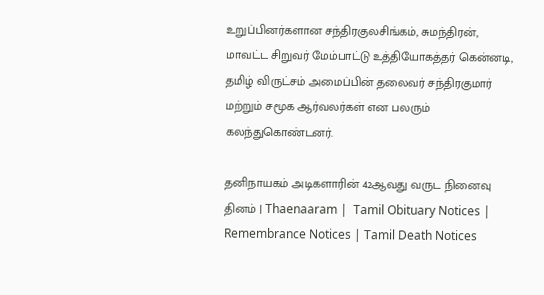உறுப்பினர்களான சந்திரகுலசிங்கம், சுமந்திரன், மாவட்ட சிறுவர் மேம்பாட்டு உத்தியோகத்தர் கென்னடி, தமிழ் விருட்சம் அமைப்பின் தலைவர் சந்திரகுமார் மற்றும் சமூக ஆர்வலர்கள் என பலரும் கலந்துகொண்டனர்.

தனிநாயகம் அடிகளாரின் 42ஆவது வருட நினைவு தினம் | Thaenaaram |  Tamil Obituary Notices | Remembrance Notices | Tamil Death Notices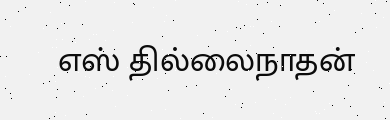எஸ் தில்லைநாதன்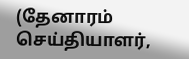(தேனாரம் செய்தியாளர்,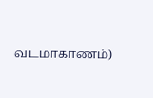வடமாகாணம்)